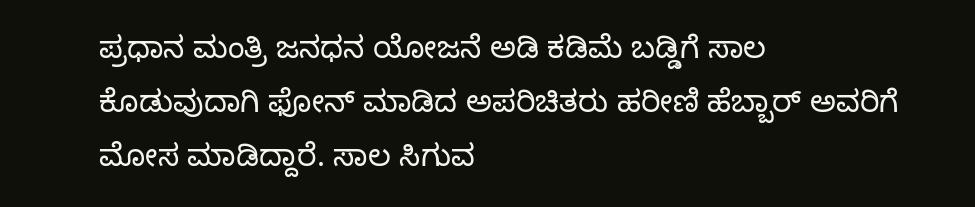ಪ್ರಧಾನ ಮಂತ್ರಿ ಜನಧನ ಯೋಜನೆ ಅಡಿ ಕಡಿಮೆ ಬಡ್ಡಿಗೆ ಸಾಲ ಕೊಡುವುದಾಗಿ ಫೋನ್ ಮಾಡಿದ ಅಪರಿಚಿತರು ಹರೀಣಿ ಹೆಬ್ಬಾರ್ ಅವರಿಗೆ ಮೋಸ ಮಾಡಿದ್ದಾರೆ. ಸಾಲ ಸಿಗುವ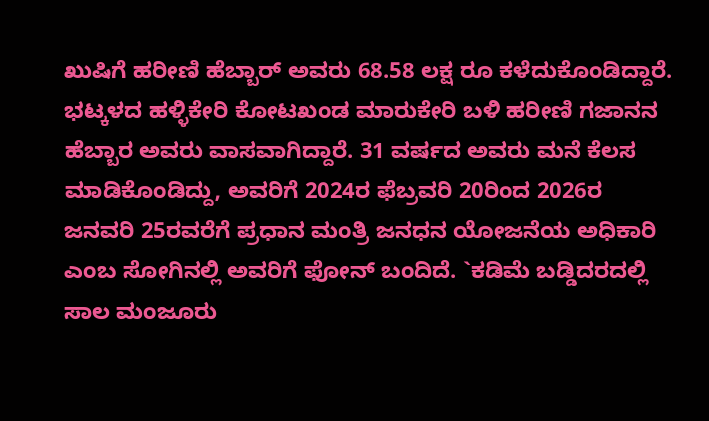ಖುಷಿಗೆ ಹರೀಣಿ ಹೆಬ್ಬಾರ್ ಅವರು 68.58 ಲಕ್ಷ ರೂ ಕಳೆದುಕೊಂಡಿದ್ದಾರೆ.
ಭಟ್ಕಳದ ಹಳ್ಳಿಕೇರಿ ಕೋಟಖಂಡ ಮಾರುಕೇರಿ ಬಳಿ ಹರೀಣಿ ಗಜಾನನ ಹೆಬ್ಬಾರ ಅವರು ವಾಸವಾಗಿದ್ದಾರೆ. 31 ವರ್ಷದ ಅವರು ಮನೆ ಕೆಲಸ ಮಾಡಿಕೊಂಡಿದ್ದು, ಅವರಿಗೆ 2024ರ ಫೆಬ್ರವರಿ 20ರಿಂದ 2026ರ ಜನವರಿ 25ರವರೆಗೆ ಪ್ರಧಾನ ಮಂತ್ರಿ ಜನಧನ ಯೋಜನೆಯ ಅಧಿಕಾರಿ ಎಂಬ ಸೋಗಿನಲ್ಲಿ ಅವರಿಗೆ ಫೋನ್ ಬಂದಿದೆ. `ಕಡಿಮೆ ಬಡ್ಡಿದರದಲ್ಲಿ ಸಾಲ ಮಂಜೂರು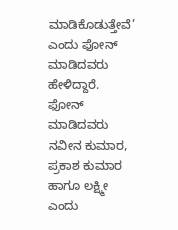ಮಾಡಿಕೊಡುತ್ತೇವೆ’ ಎಂದು ಫೋನ್ ಮಾಡಿದವರು ಹೇಳಿದ್ದಾರೆ. ಫೋನ್ ಮಾಡಿದವರು ನವೀನ ಕುಮಾರ, ಪ್ರಕಾಶ ಕುಮಾರ ಹಾಗೂ ಲಕ್ಷ್ಮೀ ಎಂದು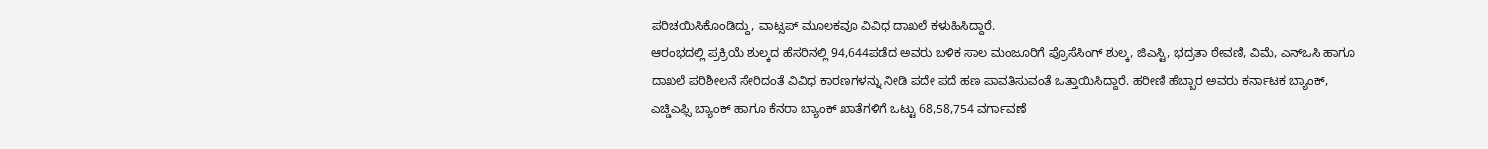ಪರಿಚಯಿಸಿಕೊಂಡಿದ್ದು, ವಾಟ್ಸಪ್ ಮೂಲಕವೂ ವಿವಿಧ ದಾಖಲೆ ಕಳುಹಿಸಿದ್ದಾರೆ.
ಆರಂಭದಲ್ಲಿ ಪ್ರಕ್ರಿಯೆ ಶುಲ್ಕದ ಹೆಸರಿನಲ್ಲಿ 94,644ಪಡೆದ ಅವರು ಬಳಿಕ ಸಾಲ ಮಂಜೂರಿಗೆ ಪ್ರೊಸೆಸಿಂಗ್ ಶುಲ್ಕ, ಜಿಎಸ್ಟಿ, ಭದ್ರತಾ ಠೇವಣಿ, ವಿಮೆ, ಎನ್ಒಸಿ ಹಾಗೂ ದಾಖಲೆ ಪರಿಶೀಲನೆ ಸೇರಿದಂತೆ ವಿವಿಧ ಕಾರಣಗಳನ್ನು ನೀಡಿ ಪದೇ ಪದೆ ಹಣ ಪಾವತಿಸುವಂತೆ ಒತ್ತಾಯಿಸಿದ್ದಾರೆ. ಹರೀಣಿ ಹೆಬ್ಬಾರ ಅವರು ಕರ್ನಾಟಕ ಬ್ಯಾಂಕ್, ಎಚ್ಡಿಎಫ್ಸಿ ಬ್ಯಾಂಕ್ ಹಾಗೂ ಕೆನರಾ ಬ್ಯಾಂಕ್ ಖಾತೆಗಳಿಗೆ ಒಟ್ಟು 68,58,754 ವರ್ಗಾವಣೆ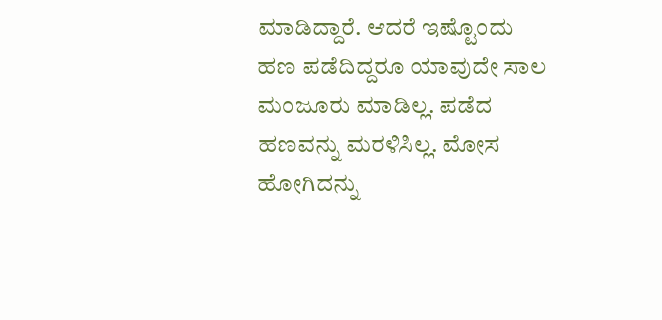ಮಾಡಿದ್ದಾರೆ. ಆದರೆ ಇಷ್ಟೊಂದು ಹಣ ಪಡೆದಿದ್ದರೂ ಯಾವುದೇ ಸಾಲ ಮಂಜೂರು ಮಾಡಿಲ್ಲ. ಪಡೆದ ಹಣವನ್ನು ಮರಳಿಸಿಲ್ಲ. ಮೋಸ ಹೋಗಿದನ್ನು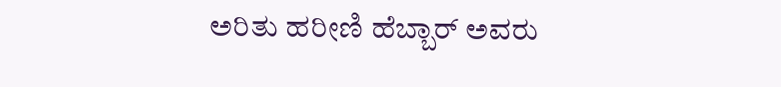ಅರಿತು ಹರೀಣಿ ಹೆಬ್ಬಾರ್ ಅವರು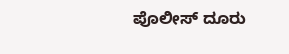ಪೊಲೀಸ್ ದೂರು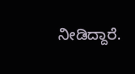ನೀಡಿದ್ದಾರೆ.